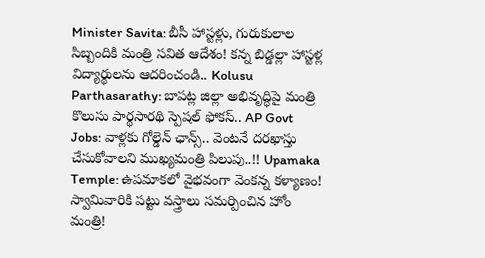Minister Savita: బీసీ హాస్టళ్లు, గురుకులాల సిబ్బందికి మంత్రి సవిత ఆదేశం! కన్న బిడ్డల్లా హాస్టళ్ల విద్యార్థులను ఆదరించండి.. Kolusu Parthasarathy: బాపట్ల జిల్లా అభివృద్ధిపై మంత్రి కొలుసు పార్థసారథి స్పెషల్ ఫోకస్.. AP Govt Jobs: వాళ్లకు గోల్డెన్ ఛాన్స్.. వెంటనే దరఖాస్తు చేసుకోవాలని ముఖ్యమంత్రి పిలుపు..!! Upamaka Temple: ఉపమాకలో వైభవంగా వెంకన్న కళ్యాణం! స్వామివారికి పట్టు వస్త్రాలు సమర్పించిన హోం మంత్రి!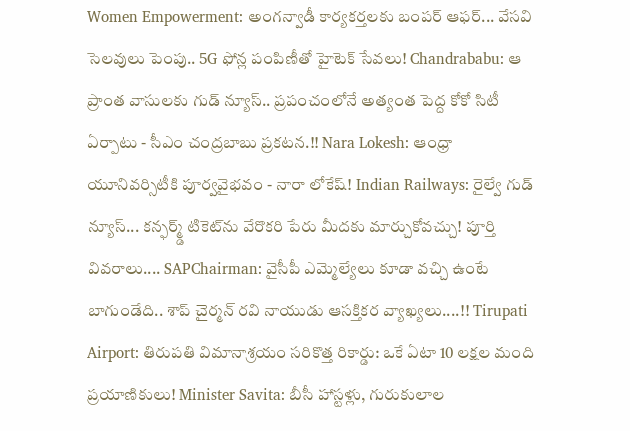Women Empowerment: అంగన్వాడీ కార్యకర్తలకు బంపర్ ఆఫర్... వేసవి సెలవులు పెంపు.. 5G ఫోన్ల పంపిణీతో హైటెక్ సేవలు! Chandrababu: ఆ ప్రాంత వాసులకు గుడ్ న్యూస్.. ప్రపంచంలోనే అత్యంత పెద్ద కోకో సిటీ ఏర్పాటు - సీఎం చంద్రబాబు ప్రకటన.!! Nara Lokesh: ఆంధ్రా యూనివర్సిటీకి పూర్వవైభవం - నారా లోకేష్! Indian Railways: రైల్వే గుడ్ న్యూస్... కన్ఫర్మ్డ్ టికెట్‌ను వేరొకరి పేరు మీదకు మార్చుకోవచ్చు! పూర్తి వివరాలు.... SAPChairman: వైసీపీ ఎమ్మెల్యేలు కూడా వచ్చి ఉంటే బాగుండేది.. శాప్ చైర్మన్ రవి నాయుడు ఆసక్తికర వ్యాఖ్యలు....!! Tirupati Airport: తిరుపతి విమానాశ్రయం సరికొత్త రికార్డు: ఒకే ఏటా 10 లక్షల మంది ప్రయాణికులు! Minister Savita: బీసీ హాస్టళ్లు, గురుకులాల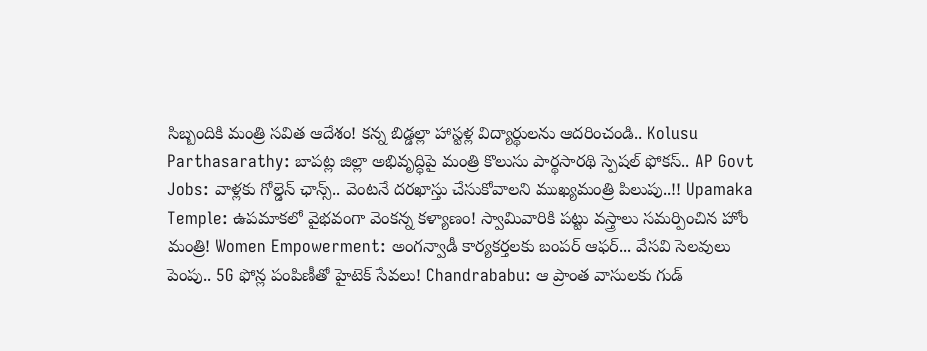సిబ్బందికి మంత్రి సవిత ఆదేశం! కన్న బిడ్డల్లా హాస్టళ్ల విద్యార్థులను ఆదరించండి.. Kolusu Parthasarathy: బాపట్ల జిల్లా అభివృద్ధిపై మంత్రి కొలుసు పార్థసారథి స్పెషల్ ఫోకస్.. AP Govt Jobs: వాళ్లకు గోల్డెన్ ఛాన్స్.. వెంటనే దరఖాస్తు చేసుకోవాలని ముఖ్యమంత్రి పిలుపు..!! Upamaka Temple: ఉపమాకలో వైభవంగా వెంకన్న కళ్యాణం! స్వామివారికి పట్టు వస్త్రాలు సమర్పించిన హోం మంత్రి! Women Empowerment: అంగన్వాడీ కార్యకర్తలకు బంపర్ ఆఫర్... వేసవి సెలవులు పెంపు.. 5G ఫోన్ల పంపిణీతో హైటెక్ సేవలు! Chandrababu: ఆ ప్రాంత వాసులకు గుడ్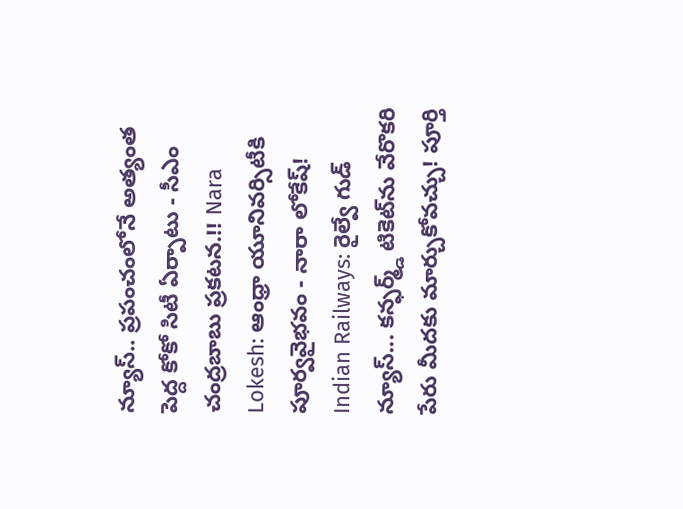న్యూస్.. ప్రపంచంలోనే అత్యంత పెద్ద కోకో సిటీ ఏర్పాటు - సీఎం చంద్రబాబు ప్రకటన.!! Nara Lokesh: ఆంధ్రా యూనివర్సిటీకి పూర్వవైభవం - నారా లోకేష్! Indian Railways: రైల్వే గుడ్ న్యూస్... కన్ఫర్మ్డ్ టికెట్‌ను వేరొకరి పేరు మీదకు మార్చుకోవచ్చు! పూర్తి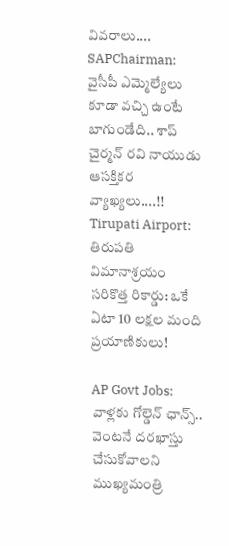వివరాలు.... SAPChairman: వైసీపీ ఎమ్మెల్యేలు కూడా వచ్చి ఉంటే బాగుండేది.. శాప్ చైర్మన్ రవి నాయుడు ఆసక్తికర వ్యాఖ్యలు....!! Tirupati Airport: తిరుపతి విమానాశ్రయం సరికొత్త రికార్డు: ఒకే ఏటా 10 లక్షల మంది ప్రయాణికులు!

AP Govt Jobs: వాళ్లకు గోల్డెన్ ఛాన్స్.. వెంటనే దరఖాస్తు చేసుకోవాలని ముఖ్యమంత్రి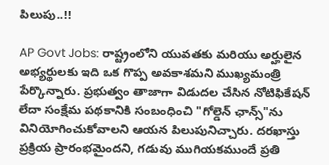పిలుపు..!!

AP Govt Jobs: రాష్ట్రంలోని యువతకు మరియు అర్హులైన అభ్యర్థులకు ఇది ఒక గొప్ప అవకాశమని ముఖ్యమంత్రి పేర్కొన్నారు. ప్రభుత్వం తాజాగా విడుదల చేసిన నోటిఫికేషన్ లేదా సంక్షేమ పథకానికి సంబంధించి "గోల్డెన్ ఛాన్స్"ను వినియోగించుకోవాలని ఆయన పిలుపునిచ్చారు. దరఖాస్తు ప్రక్రియ ప్రారంభమైందని, గడువు ముగియకముందే ప్రతి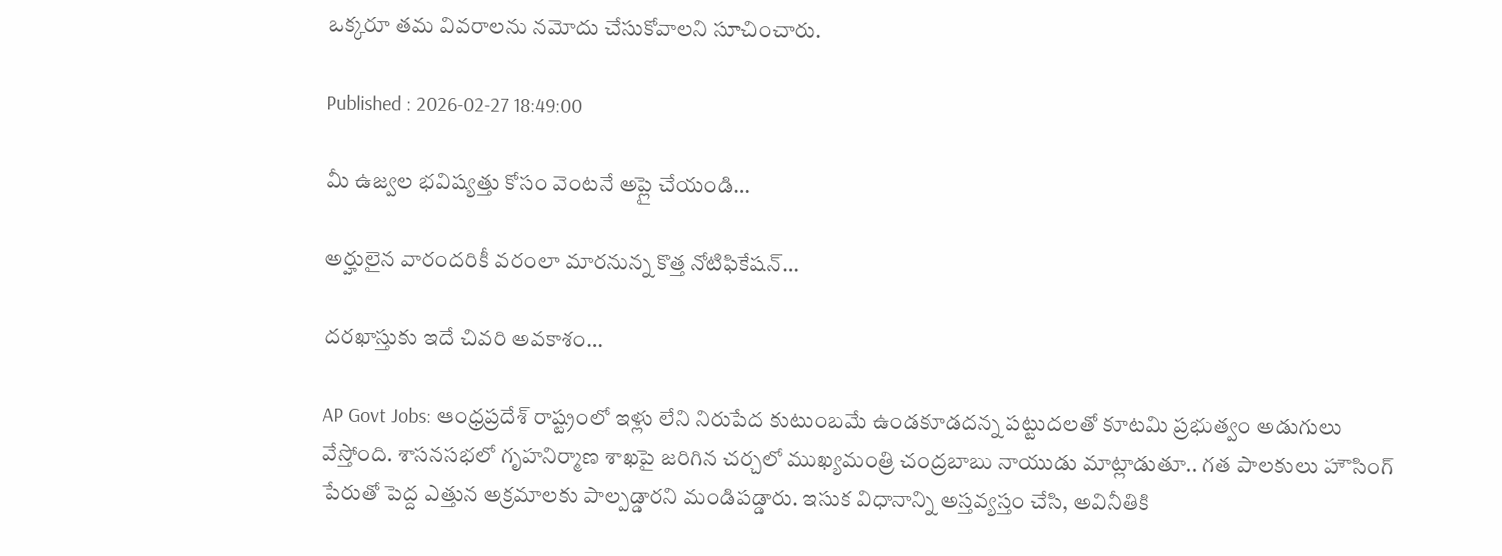ఒక్కరూ తమ వివరాలను నమోదు చేసుకోవాలని సూచించారు.

Published : 2026-02-27 18:49:00

మీ ఉజ్వల భవిష్యత్తు కోసం వెంటనే అప్లై చేయండి…

అర్హులైన వారందరికీ వరంలా మారనున్న కొత్త నోటిఫికేషన్…

దరఖాస్తుకు ఇదే చివరి అవకాశం…

AP Govt Jobs: ఆంధ్రప్రదేశ్ రాష్ట్రంలో ఇళ్లు లేని నిరుపేద కుటుంబమే ఉండకూడదన్న పట్టుదలతో కూటమి ప్రభుత్వం అడుగులు వేస్తోంది. శాసనసభలో గృహనిర్మాణ శాఖపై జరిగిన చర్చలో ముఖ్యమంత్రి చంద్రబాబు నాయుడు మాట్లాడుతూ.. గత పాలకులు హౌసింగ్ పేరుతో పెద్ద ఎత్తున అక్రమాలకు పాల్పడ్డారని మండిపడ్డారు. ఇసుక విధానాన్ని అస్తవ్యస్తం చేసి, అవినీతికి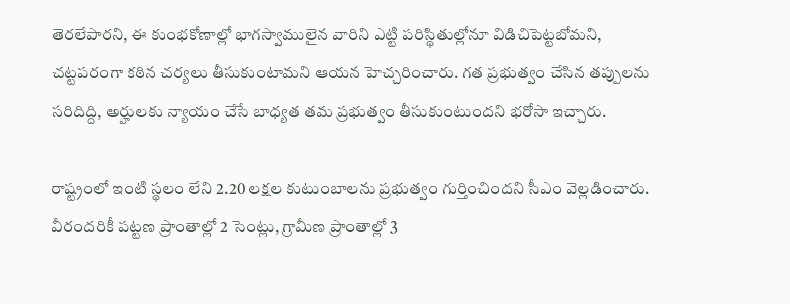తెరలేపారని, ఈ కుంభకోణాల్లో భాగస్వాములైన వారిని ఎట్టి పరిస్థితుల్లోనూ విడిచిపెట్టబోమని, చట్టపరంగా కఠిన చర్యలు తీసుకుంటామని ఆయన హెచ్చరించారు. గత ప్రభుత్వం చేసిన తప్పులను సరిదిద్ది, అర్హులకు న్యాయం చేసే బాధ్యత తమ ప్రభుత్వం తీసుకుంటుందని భరోసా ఇచ్చారు.

రాష్ట్రంలో ఇంటి స్థలం లేని 2.20 లక్షల కుటుంబాలను ప్రభుత్వం గుర్తించిందని సీఎం వెల్లడించారు. వీరందరికీ పట్టణ ప్రాంతాల్లో 2 సెంట్లు, గ్రామీణ ప్రాంతాల్లో 3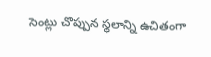సెంట్లు చొప్పున స్థలాన్ని ఉచితంగా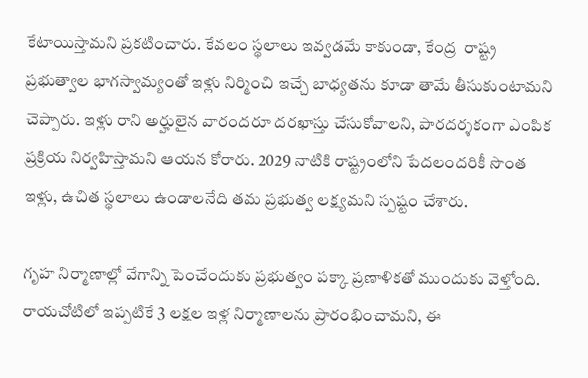కేటాయిస్తామని ప్రకటించారు. కేవలం స్థలాలు ఇవ్వడమే కాకుండా, కేంద్ర  రాష్ట్ర ప్రభుత్వాల భాగస్వామ్యంతో ఇళ్లు నిర్మించి ఇచ్చే బాధ్యతను కూడా తామే తీసుకుంటామని చెప్పారు. ఇళ్లు రాని అర్హులైన వారందరూ దరఖాస్తు చేసుకోవాలని, పారదర్శకంగా ఎంపిక ప్రక్రియ నిర్వహిస్తామని ఆయన కోరారు. 2029 నాటికి రాష్ట్రంలోని పేదలందరికీ సొంత ఇళ్లు, ఉచిత స్థలాలు ఉండాలనేది తమ ప్రభుత్వ లక్ష్యమని స్పష్టం చేశారు.

గృహ నిర్మాణాల్లో వేగాన్ని పెంచేందుకు ప్రభుత్వం పక్కా ప్రణాళికతో ముందుకు వెళ్తోంది. రాయచోటిలో ఇప్పటికే 3 లక్షల ఇళ్ల నిర్మాణాలను ప్రారంభించామని, ఈ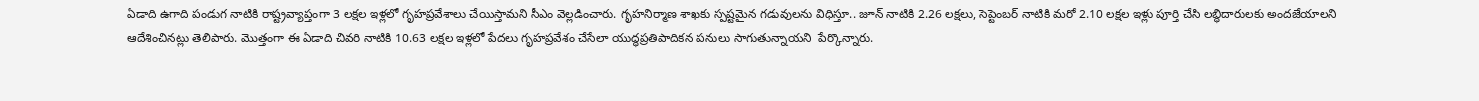ఏడాది ఉగాది పండుగ నాటికి రాష్ట్రవ్యాప్తంగా 3 లక్షల ఇళ్లలో గృహప్రవేశాలు చేయిస్తామని సీఎం వెల్లడించారు. గృహనిర్మాణ శాఖకు స్పష్టమైన గడువులను విధిస్తూ.. జూన్ నాటికి 2.26 లక్షలు, సెప్టెంబర్ నాటికి మరో 2.10 లక్షల ఇళ్లు పూర్తి చేసి లబ్ధిదారులకు అందజేయాలని ఆదేశించినట్లు తెలిపారు. మొత్తంగా ఈ ఏడాది చివరి నాటికి 10.63 లక్షల ఇళ్లలో పేదలు గృహప్రవేశం చేసేలా యుద్ధప్రతిపాదికన పనులు సాగుతున్నాయని  పేర్కొన్నారు.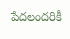పేదలందరికీ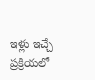ఇళ్లు ఇచ్చే ప్రక్రియలో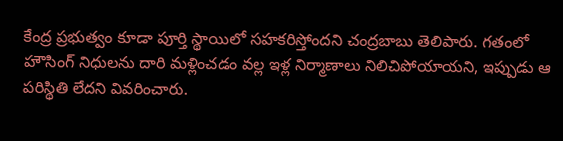కేంద్ర ప్రభుత్వం కూడా పూర్తి స్థాయిలో సహకరిస్తోందని చంద్రబాబు తెలిపారు. గతంలో హౌసింగ్ నిధులను దారి మళ్లించడం వల్ల ఇళ్ల నిర్మాణాలు నిలిచిపోయాయని, ఇప్పుడు ఆ పరిస్థితి లేదని వివరించారు.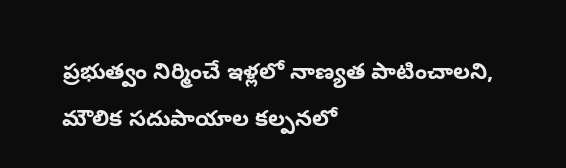ప్రభుత్వం నిర్మించే ఇళ్లలో నాణ్యత పాటించాలని, మౌలిక సదుపాయాల కల్పనలో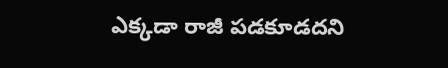ఎక్కడా రాజీ పడకూడదని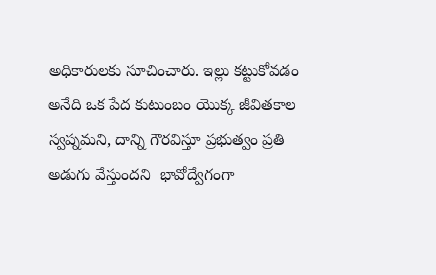అధికారులకు సూచించారు. ఇల్లు కట్టుకోవడం అనేది ఒక పేద కుటుంబం యొక్క జీవితకాల స్వప్నమని, దాన్ని గౌరవిస్తూ ప్రభుత్వం ప్రతి అడుగు వేస్తుందని  భావోద్వేగంగా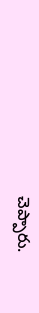చెప్పారు.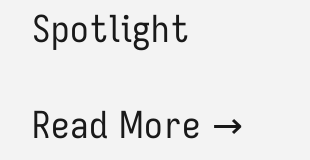Spotlight

Read More →